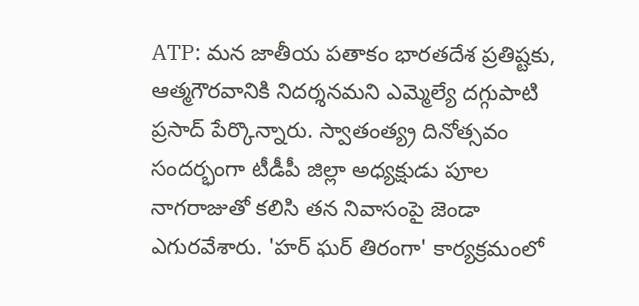ATP: మన జాతీయ పతాకం భారతదేశ ప్రతిష్టకు, ఆత్మగౌరవానికి నిదర్శనమని ఎమ్మెల్యే దగ్గుపాటి ప్రసాద్ పేర్కొన్నారు. స్వాతంత్య్ర దినోత్సవం సందర్భంగా టీడీపీ జిల్లా అధ్యక్షుడు పూల నాగరాజుతో కలిసి తన నివాసంపై జెండా ఎగురవేశారు. 'హర్ ఘర్ తిరంగా' కార్యక్రమంలో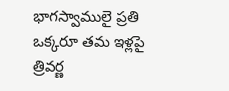భాగస్వాములై ప్రతి ఒక్కరూ తమ ఇళ్లపై త్రివర్ణ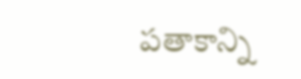పతాకాన్ని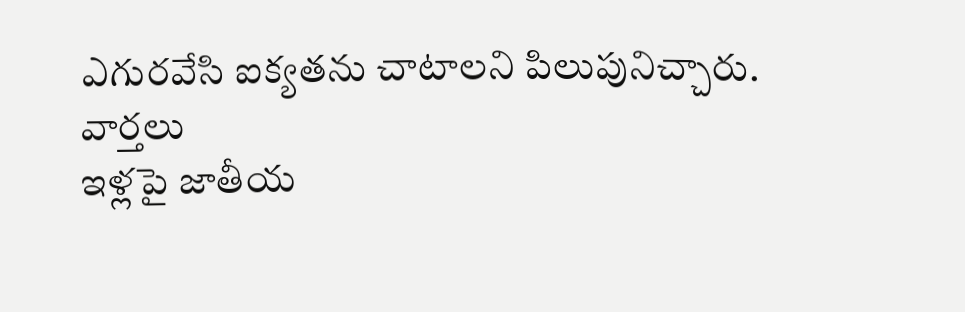ఎగురవేసి ఐక్యతను చాటాలని పిలుపునిచ్చారు.
వార్తలు
ఇళ్లపై జాతీయ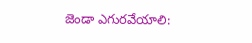జెండా ఎగురవేయాలి: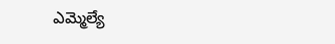ఎమ్మెల్యే